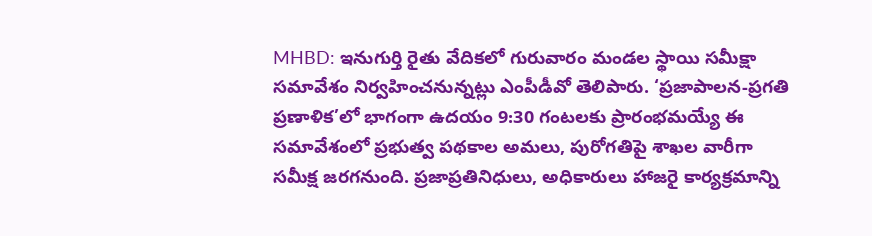MHBD: ఇనుగుర్తి రైతు వేదికలో గురువారం మండల స్థాయి సమీక్షా సమావేశం నిర్వహించనున్నట్లు ఎంపీడీవో తెలిపారు. ‘ప్రజాపాలన-ప్రగతి ప్రణాళిక’లో భాగంగా ఉదయం 9:30 గంటలకు ప్రారంభమయ్యే ఈ సమావేశంలో ప్రభుత్వ పథకాల అమలు, పురోగతిపై శాఖల వారీగా సమీక్ష జరగనుంది. ప్రజాప్రతినిధులు, అధికారులు హాజరై కార్యక్రమాన్ని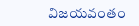విజయవంతం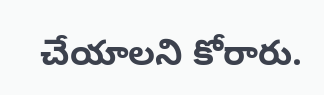చేయాలని కోరారు.